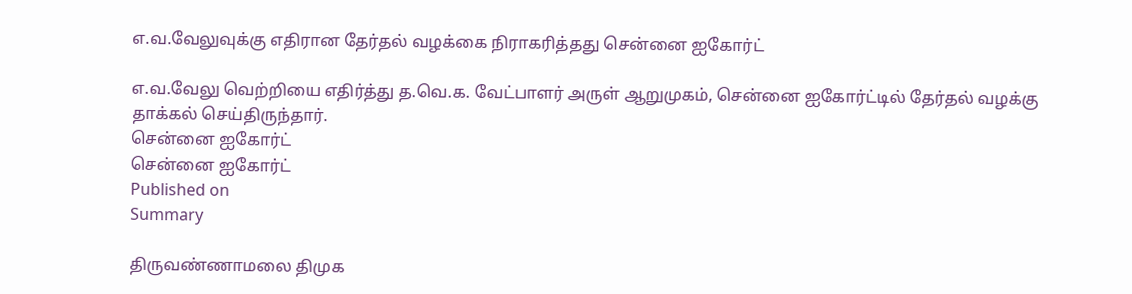எ.வ.வேலுவுக்கு எதிரான தேர்தல் வழக்கை நிராகரித்தது சென்னை ஐகோர்ட்

எ.வ.வேலு வெற்றியை எதிர்த்து த.வெ.க. வேட்பாளர் அருள் ஆறுமுகம், சென்னை ஐகோர்ட்டில் தேர்தல் வழக்கு தாக்கல் செய்திருந்தார்.
சென்னை ஐகோர்ட்
சென்னை ஐகோர்ட்
Published on
Summary

திருவண்ணாமலை திமுக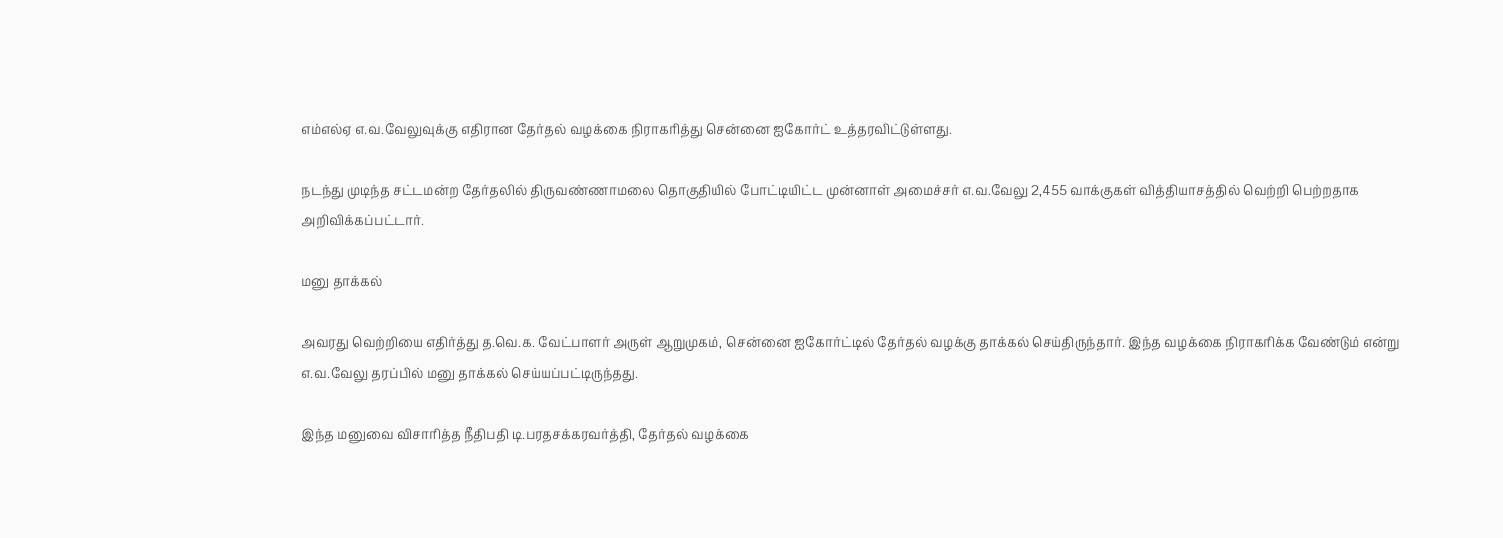எம்எல்ஏ எ.வ.வேலுவுக்கு எதிரான தேர்தல் வழக்கை நிராகரித்து சென்னை ஐகோர்ட் உத்தரவிட்டுள்ளது.

நடந்து முடிந்த சட்டமன்ற தேர்தலில் திருவண்ணாமலை தொகுதியில் போட்டியிட்ட முன்னாள் அமைச்சர் எ.வ.வேலு 2,455 வாக்குகள் வித்தியாசத்தில் வெற்றி பெற்றதாக அறிவிக்கப்பட்டார்.

மனு தாக்கல்

அவரது வெற்றியை எதிர்த்து த.வெ.க. வேட்பாளர் அருள் ஆறுமுகம், சென்னை ஐகோர்ட்டில் தேர்தல் வழக்கு தாக்கல் செய்திருந்தார். இந்த வழக்கை நிராகரிக்க வேண்டும் என்று எ.வ.வேலு தரப்பில் மனு தாக்கல் செய்யப்பட்டிருந்தது.

இந்த மனுவை விசாரித்த நீதிபதி டி.பரதசக்கரவர்த்தி, தேர்தல் வழக்கை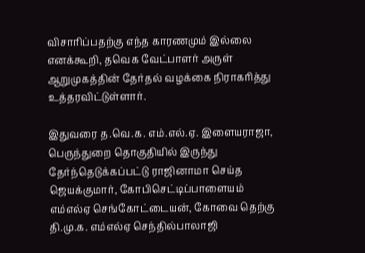விசாரிப்பதற்கு எந்த காரணமும் இல்லை எனக்கூறி, தவெக வேட்பாளர் அருள் ஆறுமுகத்தின் தேர்தல் வழக்கை நிராகரித்து உத்தரவிட்டுள்ளார்.

இதுவரை த.வெ.க. எம்.எல்.ஏ. இளையராஜா, பெருந்துறை தொகுதியில் இருந்து தேர்ந்தெடுக்கப்பட்டு ராஜினாமா செய்த ஜெயக்குமார், கோபிசெட்டிப்பாளையம் எம்எல்ஏ செங்கோட்டையன், கோவை தெற்கு தி.மு.க. எம்எல்ஏ செந்தில்பாலாஜி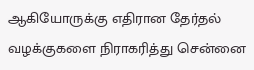ஆகியோருக்கு எதிரான தேர்தல் வழக்குகளை நிராகரித்து சென்னை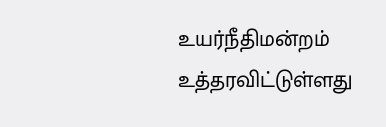உயர்நீதிமன்றம் உத்தரவிட்டுள்ளது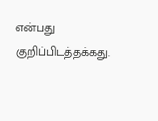என்பது குறிப்பிடத்தக்கது.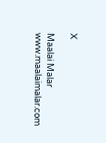X

Maalai Malar
www.maalaimalar.com